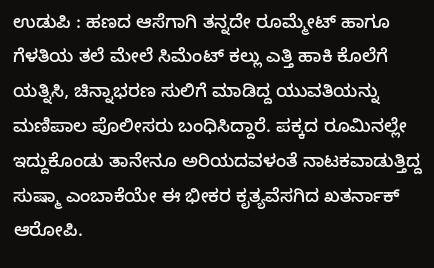ಉಡುಪಿ : ಹಣದ ಆಸೆಗಾಗಿ ತನ್ನದೇ ರೂಮ್ಮೇಟ್ ಹಾಗೂ ಗೆಳತಿಯ ತಲೆ ಮೇಲೆ ಸಿಮೆಂಟ್ ಕಲ್ಲು ಎತ್ತಿ ಹಾಕಿ ಕೊಲೆಗೆ ಯತ್ನಿಸಿ, ಚಿನ್ನಾಭರಣ ಸುಲಿಗೆ ಮಾಡಿದ್ದ ಯುವತಿಯನ್ನು ಮಣಿಪಾಲ ಪೊಲೀಸರು ಬಂಧಿಸಿದ್ದಾರೆ. ಪಕ್ಕದ ರೂಮಿನಲ್ಲೇ ಇದ್ದುಕೊಂಡು ತಾನೇನೂ ಅರಿಯದವಳಂತೆ ನಾಟಕವಾಡುತ್ತಿದ್ದ ಸುಷ್ಮಾ ಎಂಬಾಕೆಯೇ ಈ ಭೀಕರ ಕೃತ್ಯವೆಸಗಿದ ಖತರ್ನಾಕ್ ಆರೋಪಿ.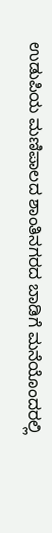ಉಡುಪಿಯ ಮಣಿಪಾಲದ ಶಾಂತಿನಗರದ ಬಾಡಿಗೆ ಮನೆಯೊಂದರಲ್ಲಿ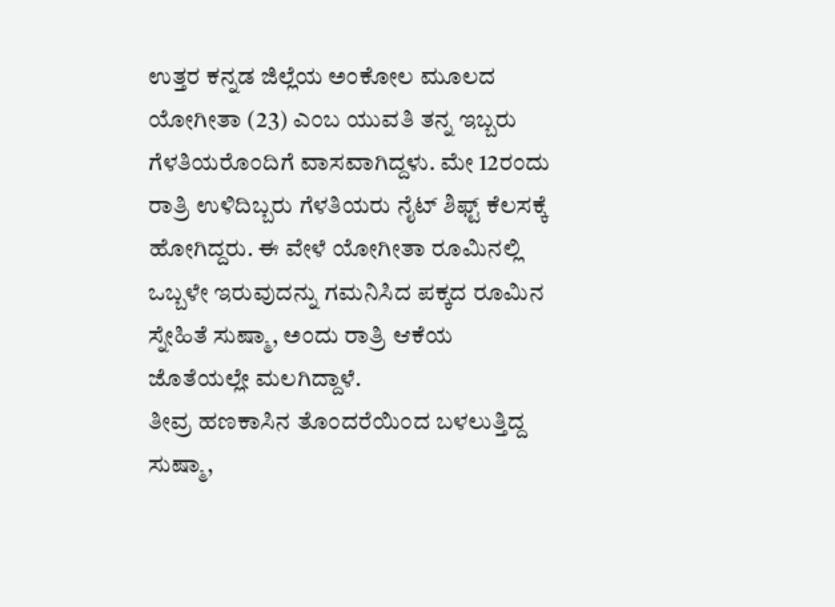ಉತ್ತರ ಕನ್ನಡ ಜಿಲ್ಲೆಯ ಅಂಕೋಲ ಮೂಲದ ಯೋಗೀತಾ (23) ಎಂಬ ಯುವತಿ ತನ್ನ ಇಬ್ಬರು ಗೆಳತಿಯರೊಂದಿಗೆ ವಾಸವಾಗಿದ್ದಳು. ಮೇ 12ರಂದು ರಾತ್ರಿ ಉಳಿದಿಬ್ಬರು ಗೆಳತಿಯರು ನೈಟ್ ಶಿಫ್ಟ್ ಕೆಲಸಕ್ಕೆ ಹೋಗಿದ್ದರು. ಈ ವೇಳೆ ಯೋಗೀತಾ ರೂಮಿನಲ್ಲಿ ಒಬ್ಬಳೇ ಇರುವುದನ್ನು ಗಮನಿಸಿದ ಪಕ್ಕದ ರೂಮಿನ ಸ್ನೇಹಿತೆ ಸುಷ್ಮಾ, ಅಂದು ರಾತ್ರಿ ಆಕೆಯ ಜೊತೆಯಲ್ಲೇ ಮಲಗಿದ್ದಾಳೆ.
ತೀವ್ರ ಹಣಕಾಸಿನ ತೊಂದರೆಯಿಂದ ಬಳಲುತ್ತಿದ್ದ ಸುಷ್ಮಾ,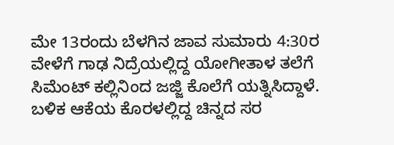ಮೇ 13ರಂದು ಬೆಳಗಿನ ಜಾವ ಸುಮಾರು 4:30ರ ವೇಳೆಗೆ ಗಾಢ ನಿದ್ರೆಯಲ್ಲಿದ್ದ ಯೋಗೀತಾಳ ತಲೆಗೆ ಸಿಮೆಂಟ್ ಕಲ್ಲಿನಿಂದ ಜಜ್ಜಿ ಕೊಲೆಗೆ ಯತ್ನಿಸಿದ್ದಾಳೆ. ಬಳಿಕ ಆಕೆಯ ಕೊರಳಲ್ಲಿದ್ದ ಚಿನ್ನದ ಸರ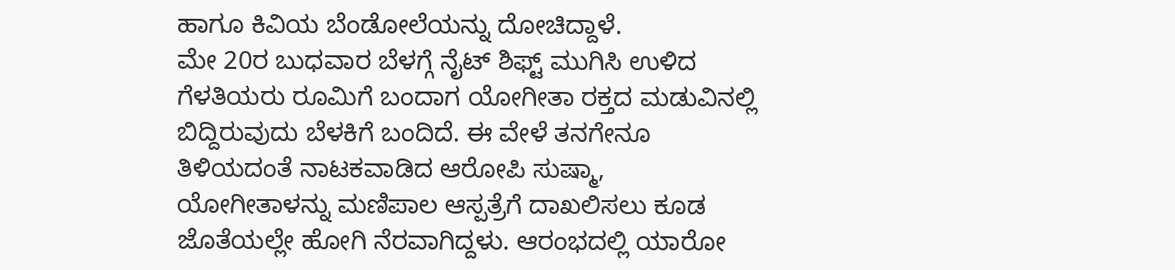ಹಾಗೂ ಕಿವಿಯ ಬೆಂಡೋಲೆಯನ್ನು ದೋಚಿದ್ದಾಳೆ.
ಮೇ 20ರ ಬುಧವಾರ ಬೆಳಗ್ಗೆ ನೈಟ್ ಶಿಫ್ಟ್ ಮುಗಿಸಿ ಉಳಿದ ಗೆಳತಿಯರು ರೂಮಿಗೆ ಬಂದಾಗ ಯೋಗೀತಾ ರಕ್ತದ ಮಡುವಿನಲ್ಲಿ ಬಿದ್ದಿರುವುದು ಬೆಳಕಿಗೆ ಬಂದಿದೆ. ಈ ವೇಳೆ ತನಗೇನೂ ತಿಳಿಯದಂತೆ ನಾಟಕವಾಡಿದ ಆರೋಪಿ ಸುಷ್ಮಾ, ಯೋಗೀತಾಳನ್ನು ಮಣಿಪಾಲ ಆಸ್ಪತ್ರೆಗೆ ದಾಖಲಿಸಲು ಕೂಡ ಜೊತೆಯಲ್ಲೇ ಹೋಗಿ ನೆರವಾಗಿದ್ದಳು. ಆರಂಭದಲ್ಲಿ ಯಾರೋ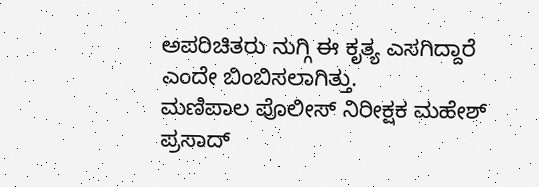ಅಪರಿಚಿತರು ನುಗ್ಗಿ ಈ ಕೃತ್ಯ ಎಸಗಿದ್ದಾರೆ ಎಂದೇ ಬಿಂಬಿಸಲಾಗಿತ್ತು.
ಮಣಿಪಾಲ ಪೊಲೀಸ್ ನಿರೀಕ್ಷಕ ಮಹೇಶ್ ಪ್ರಸಾದ್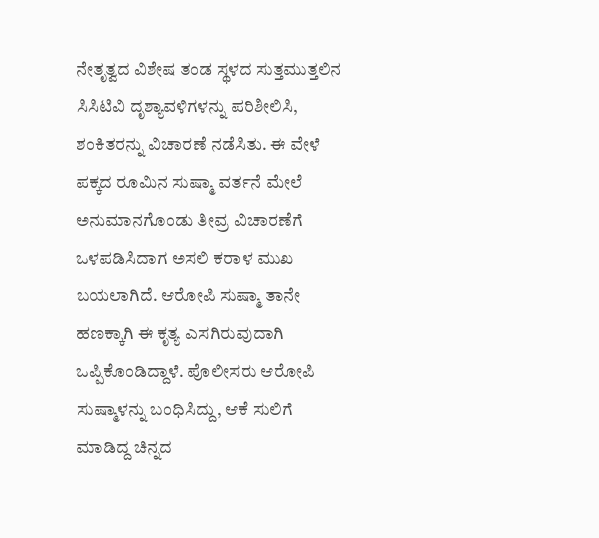ನೇತೃತ್ವದ ವಿಶೇಷ ತಂಡ ಸ್ಥಳದ ಸುತ್ತಮುತ್ತಲಿನ ಸಿಸಿಟಿವಿ ದೃಶ್ಯಾವಳಿಗಳನ್ನು ಪರಿಶೀಲಿಸಿ, ಶಂಕಿತರನ್ನು ವಿಚಾರಣೆ ನಡೆಸಿತು. ಈ ವೇಳೆ ಪಕ್ಕದ ರೂಮಿನ ಸುಷ್ಮಾ ವರ್ತನೆ ಮೇಲೆ ಅನುಮಾನಗೊಂಡು ತೀವ್ರ ವಿಚಾರಣೆಗೆ ಒಳಪಡಿಸಿದಾಗ ಅಸಲಿ ಕರಾಳ ಮುಖ ಬಯಲಾಗಿದೆ. ಆರೋಪಿ ಸುಷ್ಮಾ ತಾನೇ ಹಣಕ್ಕಾಗಿ ಈ ಕೃತ್ಯ ಎಸಗಿರುವುದಾಗಿ ಒಪ್ಪಿಕೊಂಡಿದ್ದಾಳೆ. ಪೊಲೀಸರು ಆರೋಪಿ ಸುಷ್ಮಾಳನ್ನು ಬಂಧಿಸಿದ್ದು, ಆಕೆ ಸುಲಿಗೆ ಮಾಡಿದ್ದ ಚಿನ್ನದ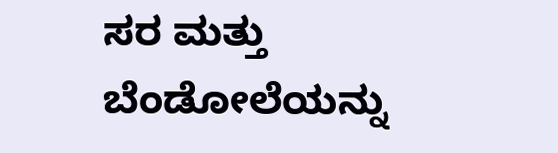ಸರ ಮತ್ತು ಬೆಂಡೋಲೆಯನ್ನು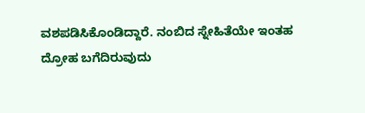ವಶಪಡಿಸಿಕೊಂಡಿದ್ದಾರೆ. ನಂಬಿದ ಸ್ನೇಹಿತೆಯೇ ಇಂತಹ ದ್ರೋಹ ಬಗೆದಿರುವುದು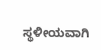ಸ್ಥಳೀಯವಾಗಿ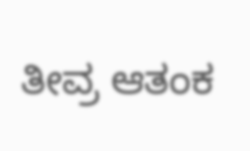ತೀವ್ರ ಆತಂಕ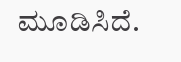ಮೂಡಿಸಿದೆ.